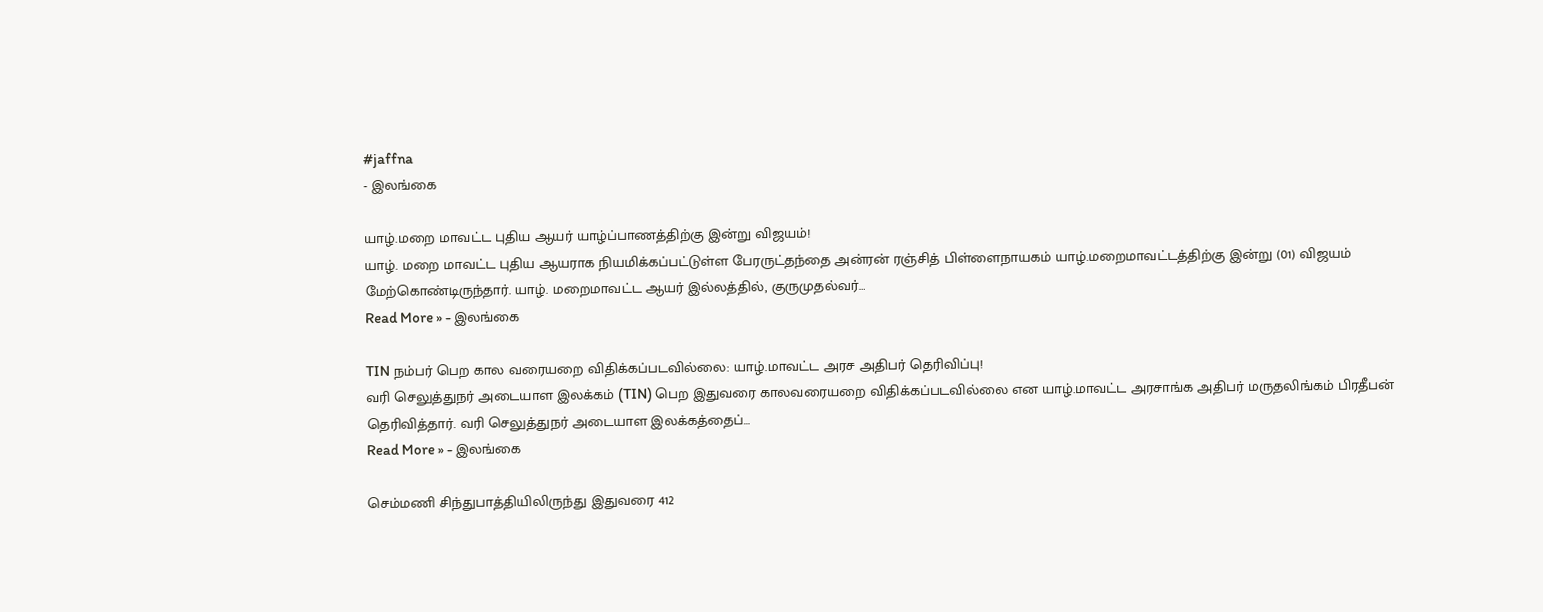#jaffna
- இலங்கை

யாழ்.மறை மாவட்ட புதிய ஆயர் யாழ்ப்பாணத்திற்கு இன்று விஜயம்!
யாழ். மறை மாவட்ட புதிய ஆயராக நியமிக்கப்பட்டுள்ள பேரருட்தந்தை அன்ரன் ரஞ்சித் பிள்ளைநாயகம் யாழ்.மறைமாவட்டத்திற்கு இன்று (01) விஜயம் மேற்கொண்டிருந்தார். யாழ். மறைமாவட்ட ஆயர் இல்லத்தில், குருமுதல்வர்…
Read More » - இலங்கை

TIN நம்பர் பெற கால வரையறை விதிக்கப்படவில்லை: யாழ்.மாவட்ட அரச அதிபர் தெரிவிப்பு!
வரி செலுத்துநர் அடையாள இலக்கம் (TIN) பெற இதுவரை காலவரையறை விதிக்கப்படவில்லை என யாழ்.மாவட்ட அரசாங்க அதிபர் மருதலிங்கம் பிரதீபன் தெரிவித்தார். வரி செலுத்துநர் அடையாள இலக்கத்தைப்…
Read More » - இலங்கை

செம்மணி சிந்துபாத்தியிலிருந்து இதுவரை 412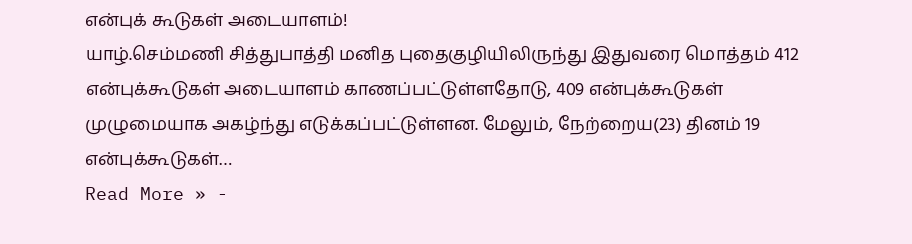என்புக் கூடுகள் அடையாளம்!
யாழ்.செம்மணி சித்துபாத்தி மனித புதைகுழியிலிருந்து இதுவரை மொத்தம் 412 என்புக்கூடுகள் அடையாளம் காணப்பட்டுள்ளதோடு, 409 என்புக்கூடுகள் முழுமையாக அகழ்ந்து எடுக்கப்பட்டுள்ளன. மேலும், நேற்றைய(23) தினம் 19 என்புக்கூடுகள்…
Read More » -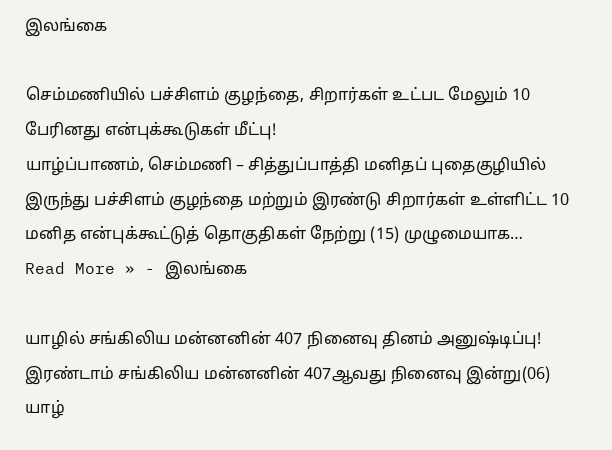இலங்கை

செம்மணியில் பச்சிளம் குழந்தை, சிறார்கள் உட்பட மேலும் 10 பேரினது என்புக்கூடுகள் மீட்பு!
யாழ்ப்பாணம், செம்மணி – சித்துப்பாத்தி மனிதப் புதைகுழியில் இருந்து பச்சிளம் குழந்தை மற்றும் இரண்டு சிறார்கள் உள்ளிட்ட 10 மனித என்புக்கூட்டுத் தொகுதிகள் நேற்று (15) முழுமையாக…
Read More » - இலங்கை

யாழில் சங்கிலிய மன்னனின் 407 நினைவு தினம் அனுஷ்டிப்பு!
இரண்டாம் சங்கிலிய மன்னனின் 407ஆவது நினைவு இன்று(06) யாழ்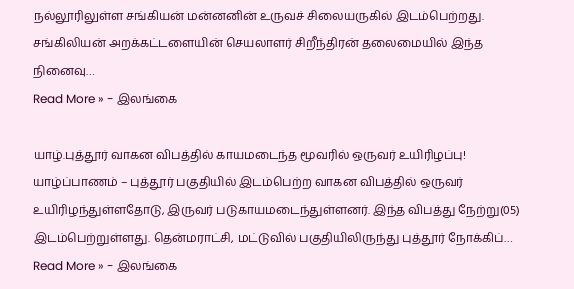நல்லூரிலுள்ள சங்கியன் மன்னனின் உருவச் சிலையருகில் இடம்பெற்றது. சங்கிலியன் அறக்கட்டளையின் செயலாளர் சிறீந்திரன் தலைமையில் இந்த நினைவு…
Read More » - இலங்கை

யாழ்.புத்தூர் வாகன விபத்தில் காயமடைந்த மூவரில் ஒருவர் உயிரிழப்பு!
யாழ்ப்பாணம் – புத்தூர் பகுதியில் இடம்பெற்ற வாகன விபத்தில் ஒருவர் உயிரிழந்துள்ளதோடு, இருவர் படுகாயமடைந்துள்ளனர். இந்த விபத்து நேற்று(05) இடம்பெற்றுள்ளது. தென்மராட்சி, மட்டுவில் பகுதியிலிருந்து புத்தூர் நோக்கிப்…
Read More » - இலங்கை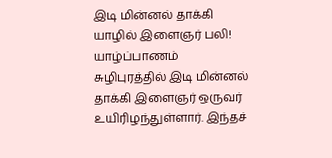இடி மின்னல் தாக்கி யாழில் இளைஞர் பலி!
யாழ்ப்பாணம் சுழிபுரத்தில் இடி மின்னல் தாக்கி இளைஞர் ஒருவர் உயிரிழந்துள்ளார். இந்தச்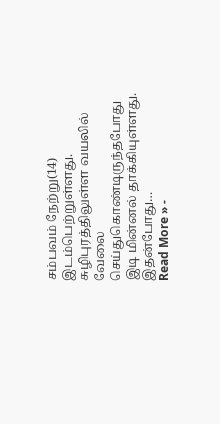சம்பவம் நேற்று(14) இடம்பெற்றுள்ளது. சுழிபுரத்திலுள்ள வயலில் வேலை செய்துகொண்டிருந்தபோது இடி மின்னல் தாக்கியுள்ளது. இதன்போது…
Read More » -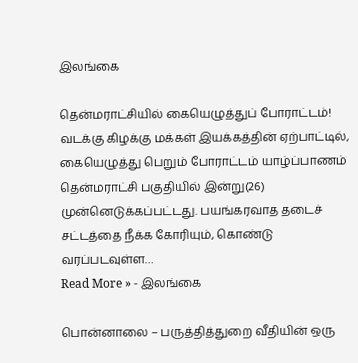இலங்கை

தென்மராட்சியில் கையெழுத்துப் போராட்டம்!
வடக்கு கிழக்கு மக்கள் இயக்கத்தின் ஏற்பாட்டில், கையெழுத்து பெறும் போராட்டம் யாழ்ப்பாணம் தென்மராட்சி பகுதியில் இன்று(26) முன்னெடுக்கப்பட்டது. பயங்கரவாத தடைச் சட்டத்தை நீக்க கோரியும், கொண்டு வரப்படவுள்ள…
Read More » - இலங்கை

பொன்னாலை – பருத்தித்துறை வீதியின் ஒரு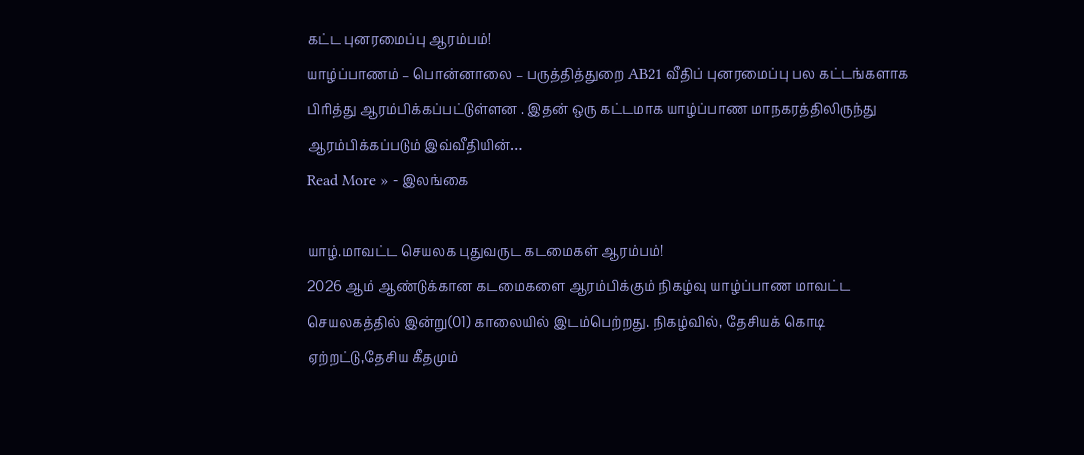கட்ட புனரமைப்பு ஆரம்பம்!
யாழ்ப்பாணம் – பொன்னாலை – பருத்தித்துறை AB21 வீதிப் புனரமைப்பு பல கட்டங்களாக பிரித்து ஆரம்பிக்கப்பட்டுள்ளன . இதன் ஒரு கட்டமாக யாழ்ப்பாண மாநகரத்திலிருந்து ஆரம்பிக்கப்படும் இவ்வீதியின்…
Read More » - இலங்கை

யாழ்.மாவட்ட செயலக புதுவருட கடமைகள் ஆரம்பம்!
2026 ஆம் ஆண்டுக்கான கடமைகளை ஆரம்பிக்கும் நிகழ்வு யாழ்ப்பாண மாவட்ட செயலகத்தில் இன்று(01) காலையில் இடம்பெற்றது. நிகழ்வில், தேசியக் கொடி ஏற்றட்டு,தேசிய கீதமும்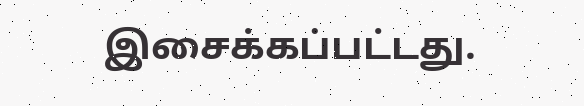இசைக்கப்பட்டது.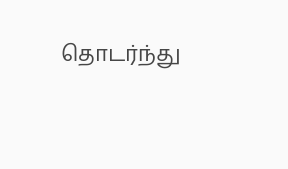தொடர்ந்து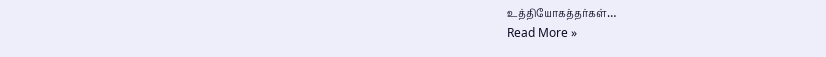உத்தியோகத்தர்கள்…
Read More »